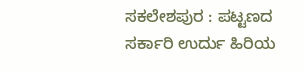ಸಕಲೇಶಪುರ : ಪಟ್ಟಣದ ಸರ್ಕಾರಿ ಉರ್ದು ಹಿರಿಯ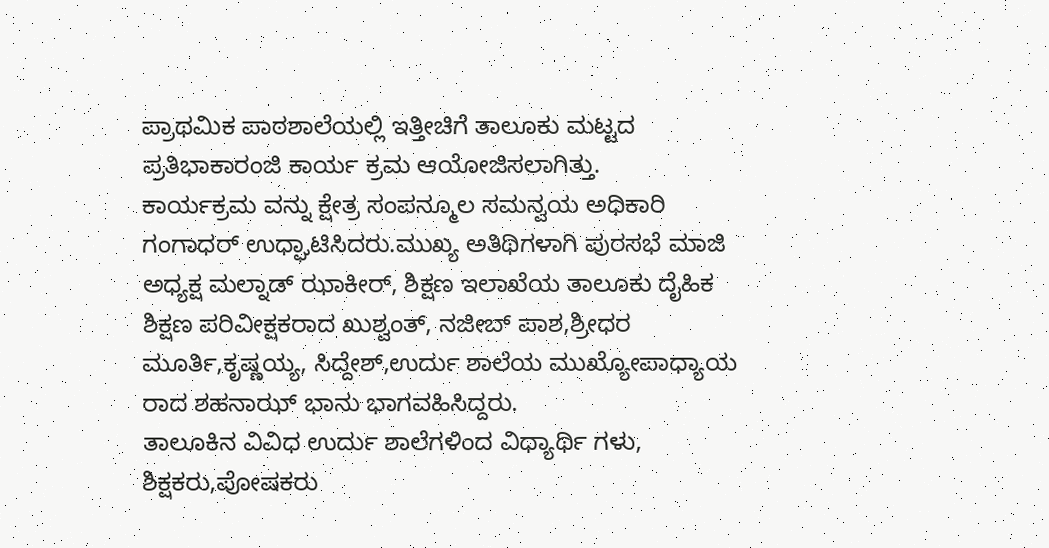ಪ್ರಾಥಮಿಕ ಪಾಠಶಾಲೆಯಲ್ಲಿ ಇತ್ತೀಚಿಗೆ ತಾಲೂಕು ಮಟ್ಟದ ಪ್ರತಿಭಾಕಾರಂಜಿ ಕಾರ್ಯ ಕ್ರಮ ಆಯೋಜಿಸಲಾಗಿತ್ತು.
ಕಾರ್ಯಕ್ರಮ ವನ್ನು ಕ್ಷೇತ್ರ ಸಂಪನ್ಮೂಲ ಸಮನ್ವಯ ಅಧಿಕಾರಿ ಗಂಗಾಧರ್ ಉಧ್ಘಾಟಿಸಿದರು.ಮುಖ್ಯ ಅತಿಥಿಗಳಾಗಿ ಪುರಸಭೆ ಮಾಜಿ ಅಧ್ಯಕ್ಷ ಮಲ್ನಾಡ್ ಝಾಕೀರ್, ಶಿಕ್ಷಣ ಇಲಾಖೆಯ ತಾಲೂಕು ದೈಹಿಕ ಶಿಕ್ಷಣ ಪರಿವೀಕ್ಷಕರಾದ ಖುಶ್ವಂತ್, ನಜೀಬ್ ಪಾಶ,ಶ್ರೀಧರ ಮೂರ್ತಿ,ಕೃಷ್ಣಯ್ಯ, ಸಿದ್ದೇಶ್,ಉರ್ದು ಶಾಲೆಯ ಮುಖ್ಯೋಪಾಧ್ಯಾಯ ರಾದ ಶಹನಾಝ್ ಭಾನು ಭಾಗವಹಿಸಿದ್ದರು.
ತಾಲೂಕಿನ ವಿವಿಧ ಉರ್ದು ಶಾಲೆಗಳಿಂದ ವಿಧ್ಯಾರ್ಥಿ ಗಳು, ಶಿಕ್ಷಕರು,ಪೋಷಕರು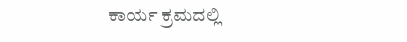ಕಾರ್ಯ ಕ್ರಮದಲ್ಲಿ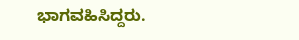ಭಾಗವಹಿಸಿದ್ದರು.